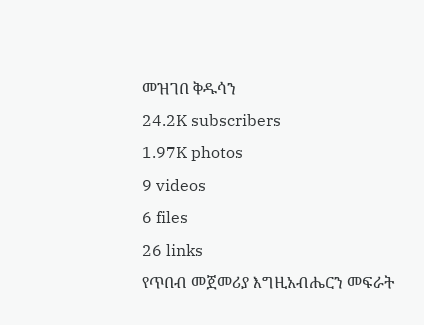መዝገበ ቅዱሳን
24.2K subscribers
1.97K photos
9 videos
6 files
26 links
የጥበብ መጀመሪያ እግዚአብሔርን መፍራት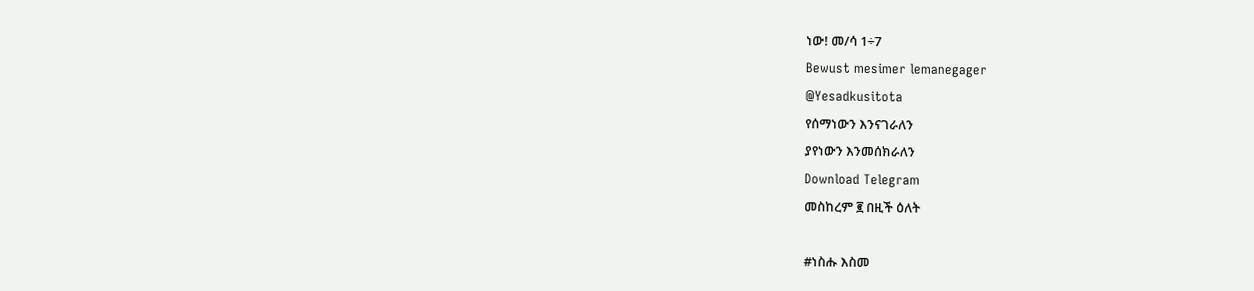ነው! መ/ሳ 1÷7
Bewust mesimer lemanegager
@Yesadkusitota
የሰማነውን እንናገራለን
ያየነውን እንመሰክራለን
Download Telegram
መስከረም ፪ በዚች ዕለት

#ነስሑ እስመ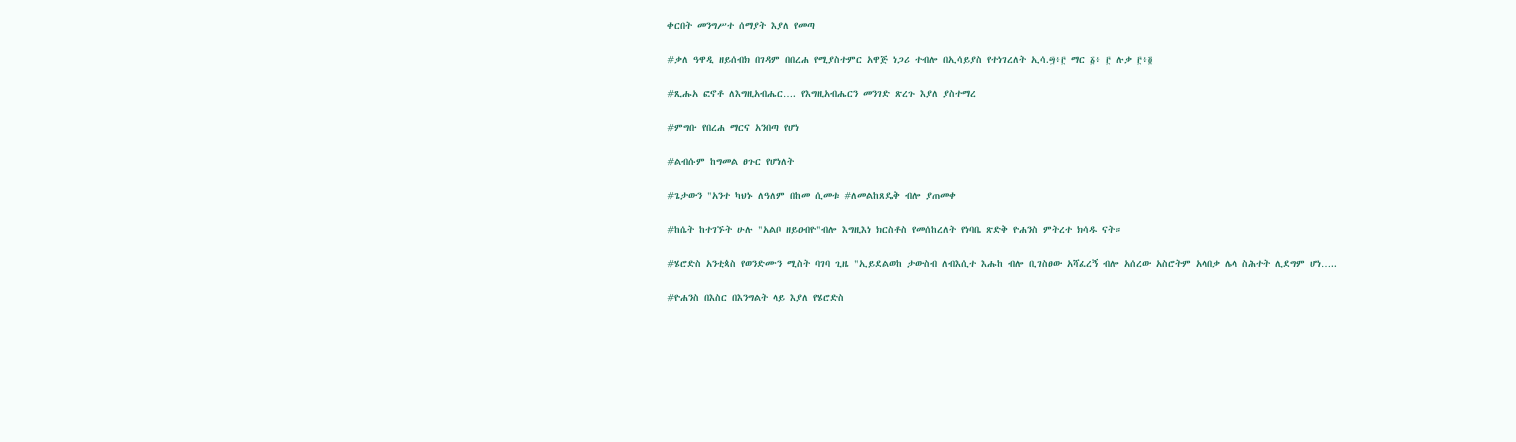ቀርበት መንግሥተ ሰማያት እያለ የመጣ

#ቃለ ዓዋዲ ዘይሰብክ በገዳም በበረሐ የሚያስተምር አዋጅ ነጋሪ ተብሎ በኢሳይያስ የተነገረለት ኢሳ.፵፥፫ ማር ፩፥ ፫ ሉቃ ፫፥፬

#ጺሑአ ፎኖቶ ለእግዚአብሔር…. የእግዚአብሔርን መንገድ ጽረጉ እያለ ያስተማረ

#ምግቡ የበረሐ ማርና አንበጣ የሆነ

#ልብሱም ከግመል ፀጉር የሆነለት

#ጌታውን "አንተ ካህኑ ለዓለም በከመ ሲመቱ #ለመልከጸዴቅ ብሎ ያጠመቀ

#ከሴት ከተገኙት ሁሉ "አልቦ ዘይዐብዮ"ብሎ እግዚእነ ክርስቶስ የመሰከረለት የነባቤ ጽድቅ ዮሐንስ ምትረተ ክሳዱ ናት።

#ሄሮድስ አንቲጳስ የወንድሙን ሚስት ባገባ ጊዜ "ኢይደልወከ ታውስብ ለብእሲተ እሑከ ብሎ ቢገስፀው አሻፈረኝ ብሎ አሰረው አስሮትም አላበቃ ሌላ ስሕተት ሊደግም ሆነ…..

#ዮሐንስ በእስር በእንግልት ላይ እያለ የሄሮድስ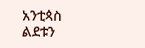አንቲጳስ ልደቱን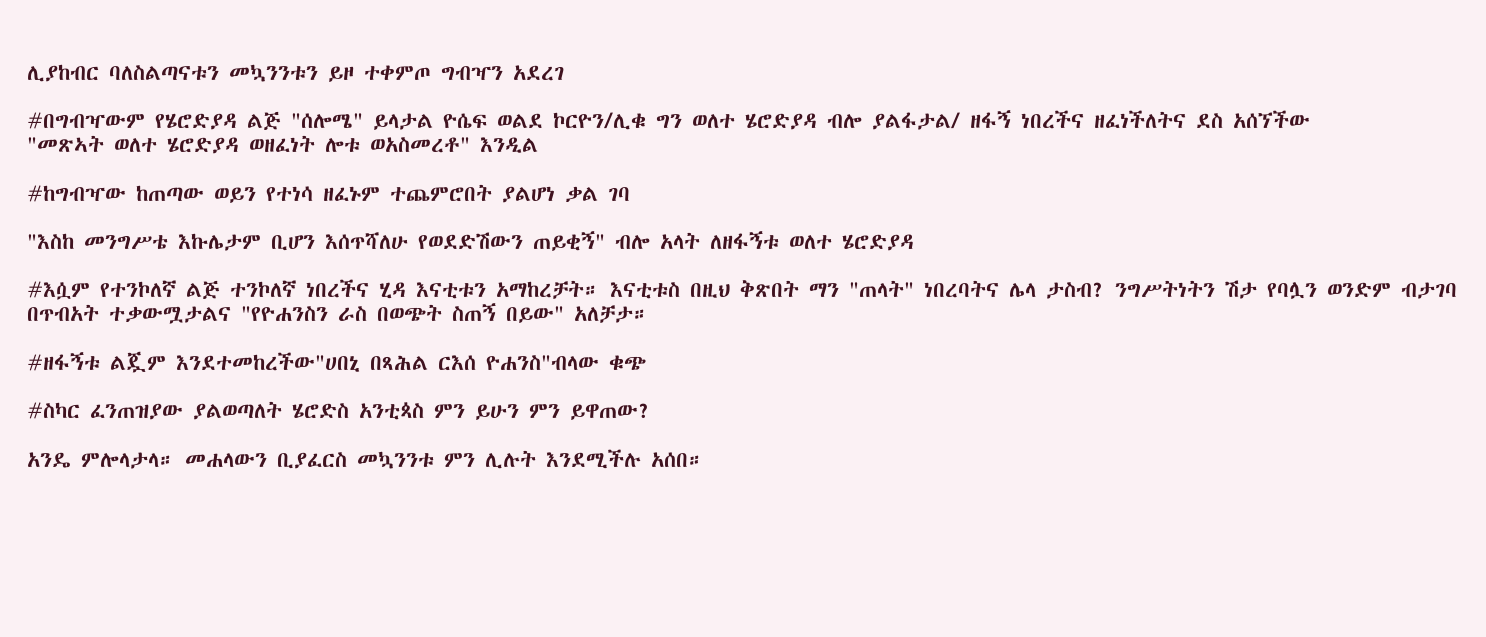ሊያከብር ባለስልጣናቱን መኳንንቱን ይዞ ተቀምጦ ግብዣን አደረገ

#በግብዣውም የሄሮድያዳ ልጅ "ሰሎሜ" ይላታል ዮሴፍ ወልደ ኮርዮን/ሊቁ ግን ወለተ ሄሮድያዳ ብሎ ያልፋታል/ ዘፋኝ ነበረችና ዘፈነችለትና ደስ አሰኘችው
"መጽኣት ወለተ ሄሮድያዳ ወዘፈነት ሎቱ ወአስመረቶ" እንዲል

#ከግብዣው ከጠጣው ወይን የተነሳ ዘፈኑም ተጨምሮበት ያልሆነ ቃል ገባ

"እስከ መንግሥቴ እኩሌታም ቢሆን እሰጥሻለሁ የወደድሽውን ጠይቂኝ" ብሎ አላት ለዘፋኝቱ ወለተ ሄሮድያዳ

#እሷም የተንኮለኛ ልጅ ተንኮለኛ ነበረችና ሂዳ እናቲቱን አማከረቻት። እናቲቱስ በዚህ ቅጽበት ማን "ጠላት" ነበረባትና ሌላ ታስብ? ንግሥትነትን ሽታ የባሏን ወንድም ብታገባ በጥብአት ተቃውሟታልና "የዮሐንስን ራስ በወጭት ስጠኝ በይው" አለቻታ።

#ዘፋኝቱ ልጇም እንደተመከረችው"ሀበኒ በጻሕል ርእሰ ዮሐንስ"ብላው ቁጭ

#ስካር ፈንጠዝያው ያልወጣለት ሄሮድስ አንቲጳስ ምን ይሁን ምን ይዋጠው?

አንዴ ምሎላታላ። መሐላውን ቢያፈርስ መኳንንቱ ምን ሊሉት እንደሚችሉ አሰበ።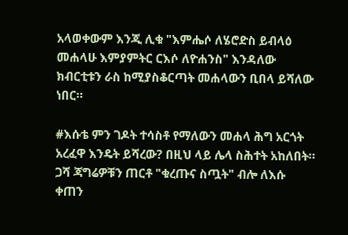አላወቀውም እንጂ ሊቁ "እምሔሶ ለሄሮድስ ይብላዕ መሐላሁ እምያምትር ርእሶ ለዮሐንስ" እንዳለው ክብርቲቱን ራስ ከሚያስቆርጣት መሐላውን ቢበላ ይሻለው ነበር።

#እሱቴ ምን ገዶት ተሳስቶ የማለውን መሐላ ሕግ አርጎት አረፈዋ እንዴት ይሻረው? በዚህ ላይ ሌላ ስሕተት አከለበት። ጋሻ ጃግሬዎቹን ጠርቶ "ቁረጡና ስጧት" ብሎ ለእሱ ቀጠን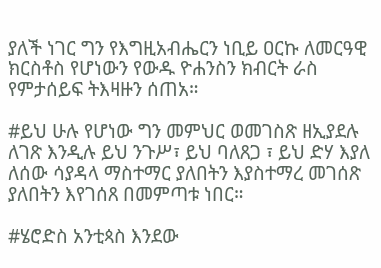ያለች ነገር ግን የእግዚአብሔርን ነቢይ ዐርኩ ለመርዓዊ ክርስቶስ የሆነውን የውዱ ዮሐንስን ክብርት ራስ የምታሰይፍ ትእዛዙን ሰጠአ።

#ይህ ሁሉ የሆነው ግን መምህር ወመገስጽ ዘኢያደሉ ለገጽ እንዲሉ ይህ ንጉሥ፣ ይህ ባለጸጋ ፣ ይህ ድሃ እያለ ለሰው ሳያዳላ ማስተማር ያለበትን እያስተማረ መገሰጽ ያለበትን እየገሰጸ በመምጣቱ ነበር።

#ሄሮድስ አንቲጳስ እንደው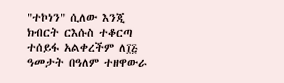"ተኮነን" ሲለው እንጂ ክብርት ርእሱስ ተቆርጣ ተሰይፋ አልቀረችም ለ፲፭ ዓመታት በዓለም ተዘዋውራ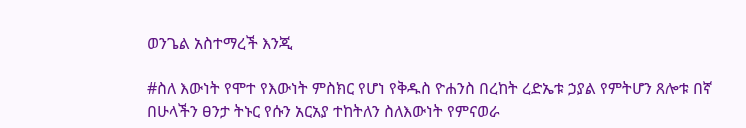ወንጌል አስተማረች እንጂ

#ስለ እውነት የሞተ የእውነት ምስክር የሆነ የቅዱስ ዮሐንስ በረከት ረድኤቱ ኃያል የምትሆን ጸሎቱ በኛ በሁላችን ፀንታ ትኑር የሱን አርአያ ተከትለን ስለእውነት የምናወራ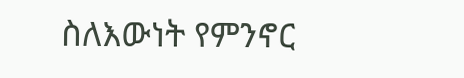ስለእውነት የምንኖር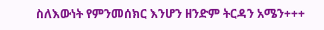ስለእውነት የምንመሰክር እንሆን ዘንድም ትርዳን አሜን+++